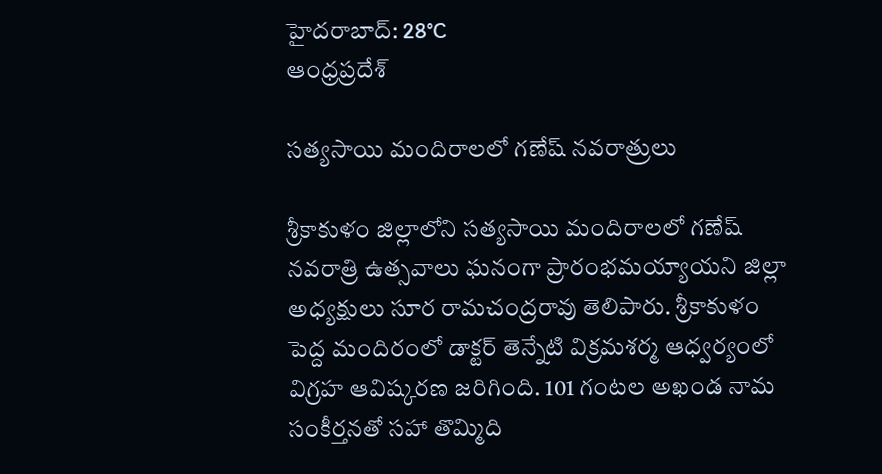హైదరాబాద్: 28°C
ఆంధ్రప్రదేశ్

సత్యసాయి మందిరాలలో గణేష్ నవరాత్రులు

శ్రీకాకుళం జిల్లాలోని సత్యసాయి మందిరాలలో గణేష్ నవరాత్రి ఉత్సవాలు ఘనంగా ప్రారంభమయ్యాయని జిల్లా అధ్యక్షులు సూర రామచంద్రరావు తెలిపారు. శ్రీకాకుళం పెద్ద మందిరంలో డాక్టర్ తెన్నేటి విక్రమశర్మ ఆధ్వర్యంలో విగ్రహ ఆవిష్కరణ జరిగింది. 101 గంటల అఖండ నామ సంకీర్తనతో సహా తొమ్మిది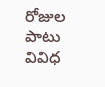రోజుల పాటు వివిధ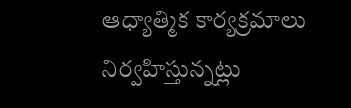ఆధ్యాత్మిక కార్యక్రమాలు నిర్వహిస్తున్నట్లు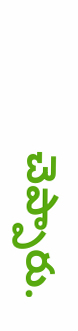చెప్పారు.